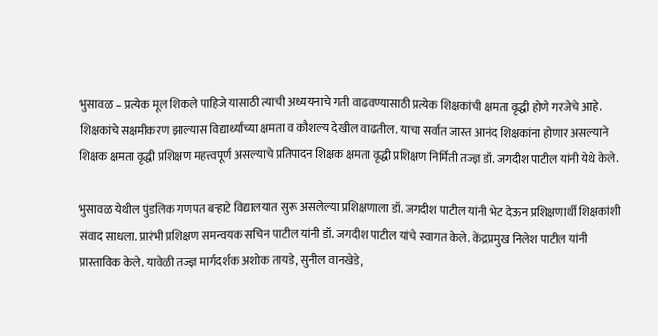भुसावळ – प्रत्येक मूल शिकले पाहिजे यासाठी त्याची अध्ययनाचे गती वाढवण्यासाठी प्रत्येक शिक्षकांची क्षमता वृद्धी होणे गरजेचे आहे. शिक्षकांचे सक्षमीकरण झाल्यास विद्यार्थ्यांच्या क्षमता व कौशल्य देखील वाढतील. याचा सर्वात जास्त आनंद शिक्षकांना होणार असल्याने शिक्षक क्षमता वृद्धी प्रशिक्षण महत्त्वपूर्ण असल्याचे प्रतिपादन शिक्षक क्षमता वृद्धी प्रशिक्षण निर्मिती तज्ज्ञ डॉ. जगदीश पाटील यांनी येथे केले.

भुसावळ येथील पुंडलिक गणपत बऱ्हाटे विद्यालयात सुरू असलेल्या प्रशिक्षणाला डॉ. जगदीश पाटील यांनी भेट देऊन प्रशिक्षणार्थी शिक्षकांशी संवाद साधला. प्रारंभी प्रशिक्षण समन्वयक सचिन पाटील यांनी डॉ. जगदीश पाटील यांचे स्वागत केले. केंद्रप्रमुख निलेश पाटील यांनी प्रास्ताविक केले. यावेळी तज्ज्ञ मार्गदर्शक अशोक तायडे, सुनील वानखेडे,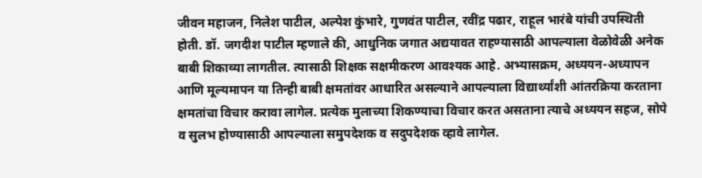जीवन महाजन, निलेश पाटील, अल्पेश कुंभारे, गुणवंत पाटील, रवींद्र पढार, राहूल भारंबे यांची उपस्थिती होती. डॉ. जगदीश पाटील म्हणाले की, आधुनिक जगात अद्ययावत राहण्यासाठी आपल्याला वेळोवेळी अनेक बाबी शिकाव्या लागतील. त्यासाठी शिक्षक सक्षमीकरण आवश्यक आहे. अभ्यासक्रम, अध्ययन-अध्यापन आणि मूल्यमापन या तिन्ही बाबी क्षमतांवर आधारित असल्याने आपल्याला विद्यार्थ्यांशी आंतरक्रिया करताना क्षमतांचा विचार करावा लागेल. प्रत्येक मुलाच्या शिकण्याचा विचार करत असताना त्याचे अध्ययन सहज, सोपे व सुलभ होण्यासाठी आपल्याला समुपदेशक व सदुपदेशक व्हावे लागेल.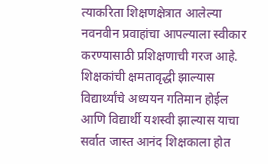त्याकरिता शिक्षणक्षेत्रात आलेल्या नवनवीन प्रवाहांचा आपल्याला स्वीकार करण्यासाठी प्रशिक्षणाची गरज आहे. शिक्षकांची क्षमतावृद्धी झाल्यास विद्यार्थ्यांचे अध्ययन गतिमान होईल आणि विद्यार्थी यशस्वी झाल्यास याचा सर्वात जास्त आनंद शिक्षकाला होत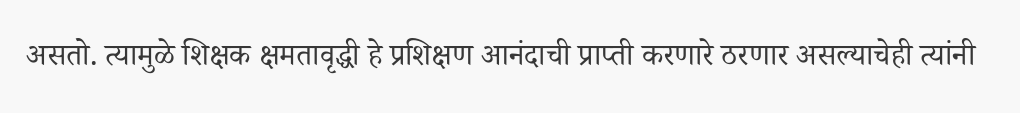असतो. त्यामुळे शिक्षक क्षमतावृद्धी हे प्रशिक्षण आनंदाची प्राप्ती करणारे ठरणार असल्याचेही त्यांनी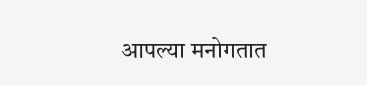आपल्या मनोगतात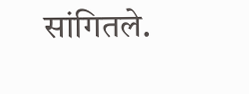सांगितले.